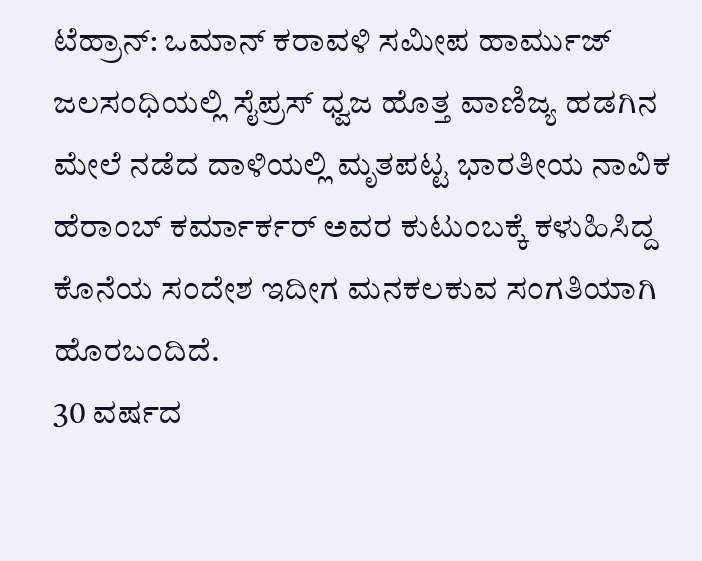ಟೆಹ್ರಾನ್: ಒಮಾನ್ ಕರಾವಳಿ ಸಮೀಪ ಹಾರ್ಮುಜ್ ಜಲಸಂಧಿಯಲ್ಲಿ ಸೈಪ್ರಸ್ ಧ್ವಜ ಹೊತ್ತ ವಾಣಿಜ್ಯ ಹಡಗಿನ ಮೇಲೆ ನಡೆದ ದಾಳಿಯಲ್ಲಿ ಮೃತಪಟ್ಟ ಭಾರತೀಯ ನಾವಿಕ ಹೆರಾಂಬ್ ಕರ್ಮಾರ್ಕರ್ ಅವರ ಕುಟುಂಬಕ್ಕೆ ಕಳುಹಿಸಿದ್ದ ಕೊನೆಯ ಸಂದೇಶ ಇದೀಗ ಮನಕಲಕುವ ಸಂಗತಿಯಾಗಿ ಹೊರಬಂದಿದೆ.
30 ವರ್ಷದ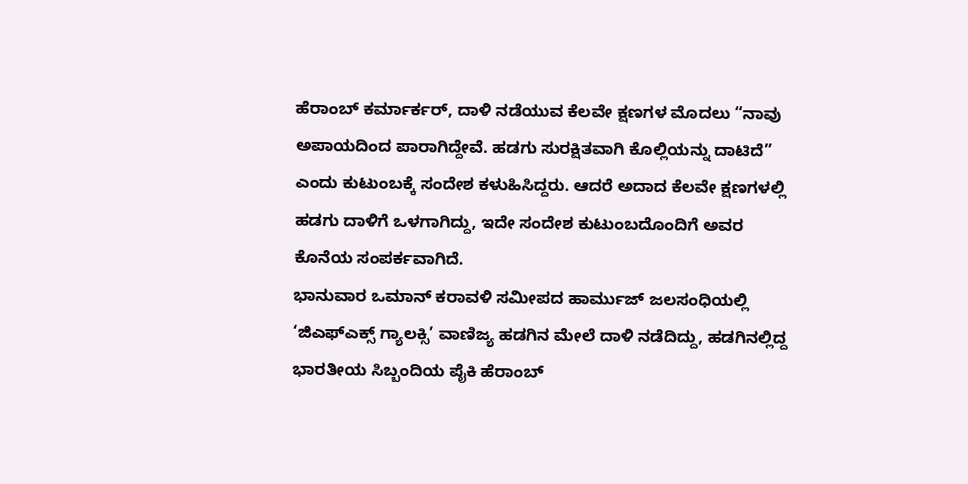ಹೆರಾಂಬ್ ಕರ್ಮಾರ್ಕರ್, ದಾಳಿ ನಡೆಯುವ ಕೆಲವೇ ಕ್ಷಣಗಳ ಮೊದಲು “ನಾವು ಅಪಾಯದಿಂದ ಪಾರಾಗಿದ್ದೇವೆ. ಹಡಗು ಸುರಕ್ಷಿತವಾಗಿ ಕೊಲ್ಲಿಯನ್ನು ದಾಟಿದೆ” ಎಂದು ಕುಟುಂಬಕ್ಕೆ ಸಂದೇಶ ಕಳುಹಿಸಿದ್ದರು. ಆದರೆ ಅದಾದ ಕೆಲವೇ ಕ್ಷಣಗಳಲ್ಲಿ ಹಡಗು ದಾಳಿಗೆ ಒಳಗಾಗಿದ್ದು, ಇದೇ ಸಂದೇಶ ಕುಟುಂಬದೊಂದಿಗೆ ಅವರ ಕೊನೆಯ ಸಂಪರ್ಕವಾಗಿದೆ.
ಭಾನುವಾರ ಒಮಾನ್ ಕರಾವಳಿ ಸಮೀಪದ ಹಾರ್ಮುಜ್ ಜಲಸಂಧಿಯಲ್ಲಿ ‘ಜಿಎಫ್ಎಕ್ಸ್ ಗ್ಯಾಲಕ್ಸಿ’ ವಾಣಿಜ್ಯ ಹಡಗಿನ ಮೇಲೆ ದಾಳಿ ನಡೆದಿದ್ದು, ಹಡಗಿನಲ್ಲಿದ್ದ ಭಾರತೀಯ ಸಿಬ್ಬಂದಿಯ ಪೈಕಿ ಹೆರಾಂಬ್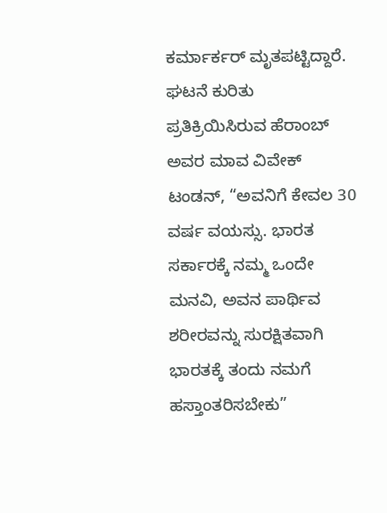ಕರ್ಮಾರ್ಕರ್ ಮೃತಪಟ್ಟಿದ್ದಾರೆ.
ಘಟನೆ ಕುರಿತು ಪ್ರತಿಕ್ರಿಯಿಸಿರುವ ಹೆರಾಂಬ್ ಅವರ ಮಾವ ವಿವೇಕ್ ಟಂಡನ್, “ಅವನಿಗೆ ಕೇವಲ 30 ವರ್ಷ ವಯಸ್ಸು. ಭಾರತ ಸರ್ಕಾರಕ್ಕೆ ನಮ್ಮ ಒಂದೇ ಮನವಿ, ಅವನ ಪಾರ್ಥಿವ ಶರೀರವನ್ನು ಸುರಕ್ಷಿತವಾಗಿ ಭಾರತಕ್ಕೆ ತಂದು ನಮಗೆ ಹಸ್ತಾಂತರಿಸಬೇಕು”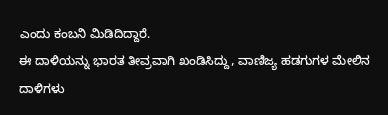ಎಂದು ಕಂಬನಿ ಮಿಡಿದಿದ್ದಾರೆ.
ಈ ದಾಳಿಯನ್ನು ಭಾರತ ತೀವ್ರವಾಗಿ ಖಂಡಿಸಿದ್ದು, ವಾಣಿಜ್ಯ ಹಡಗುಗಳ ಮೇಲಿನ ದಾಳಿಗಳು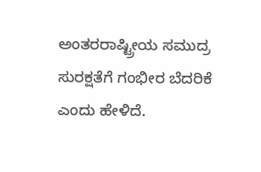ಅಂತರರಾಷ್ಟ್ರೀಯ ಸಮುದ್ರ ಸುರಕ್ಷತೆಗೆ ಗಂಭೀರ ಬೆದರಿಕೆ ಎಂದು ಹೇಳಿದೆ.